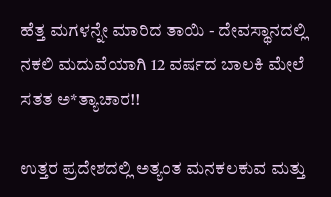ಹೆತ್ತ ಮಗಳನ್ನೇ ಮಾರಿದ ತಾಯಿ - ದೇವಸ್ಥಾನದಲ್ಲಿ ನಕಲಿ ಮದುವೆಯಾಗಿ 12 ವರ್ಷದ ಬಾಲಕಿ ಮೇಲೆ ಸತತ ಅ*ತ್ಯಾಚಾರ!!

ಉತ್ತರ ಪ್ರದೇಶದಲ್ಲಿ ಅತ್ಯಂತ ಮನಕಲಕುವ ಮತ್ತು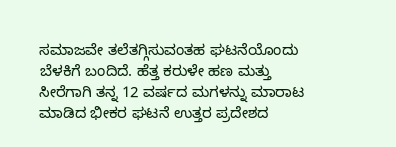ಸಮಾಜವೇ ತಲೆತಗ್ಗಿಸುವಂತಹ ಘಟನೆಯೊಂದು ಬೆಳಕಿಗೆ ಬಂದಿದೆ. ಹೆತ್ತ ಕರುಳೇ ಹಣ ಮತ್ತು ಸೀರೆಗಾಗಿ ತನ್ನ 12 ವರ್ಷದ ಮಗಳನ್ನು ಮಾರಾಟ ಮಾಡಿದ ಭೀಕರ ಘಟನೆ ಉತ್ತರ ಪ್ರದೇಶದ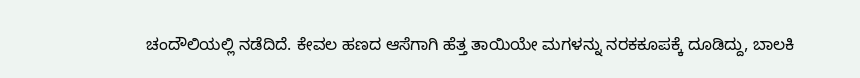ಚಂದೌಲಿಯಲ್ಲಿ ನಡೆದಿದೆ. ಕೇವಲ ಹಣದ ಆಸೆಗಾಗಿ ಹೆತ್ತ ತಾಯಿಯೇ ಮಗಳನ್ನು ನರಕಕೂಪಕ್ಕೆ ದೂಡಿದ್ದು, ಬಾಲಕಿ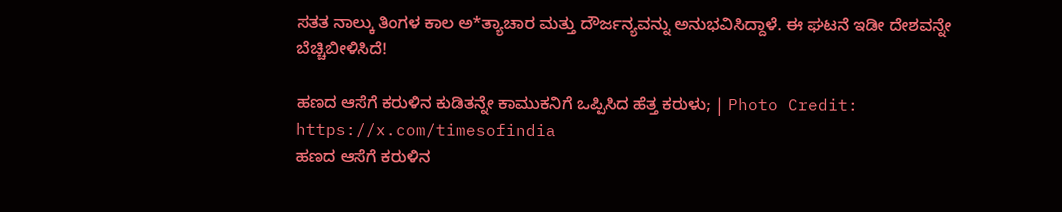ಸತತ ನಾಲ್ಕು ತಿಂಗಳ ಕಾಲ ಅ*ತ್ಯಾಚಾರ ಮತ್ತು ದೌರ್ಜನ್ಯವನ್ನು ಅನುಭವಿಸಿದ್ದಾಳೆ. ಈ ಘಟನೆ ಇಡೀ ದೇಶವನ್ನೇ ಬೆಚ್ಚಿಬೀಳಿಸಿದೆ!

ಹಣದ ಆಸೆಗೆ ಕರುಳಿನ ಕುಡಿತನ್ನೇ ಕಾಮುಕನಿಗೆ ಒಪ್ಪಿಸಿದ ಹೆತ್ತ ಕರುಳು; | Photo Credit: https://x.com/timesofindia
ಹಣದ ಆಸೆಗೆ ಕರುಳಿನ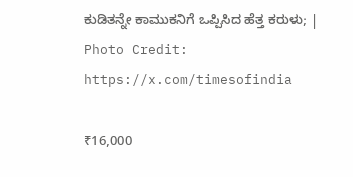ಕುಡಿತನ್ನೇ ಕಾಮುಕನಿಗೆ ಒಪ್ಪಿಸಿದ ಹೆತ್ತ ಕರುಳು; | Photo Credit: https://x.com/timesofindia

₹16,000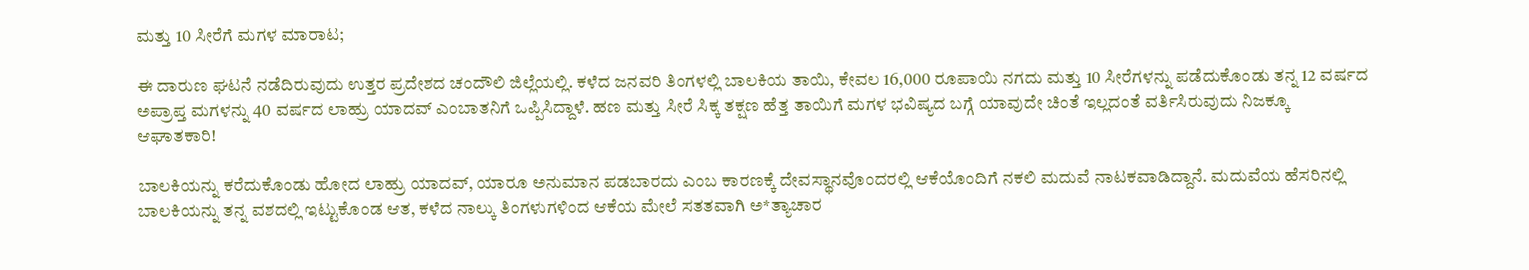ಮತ್ತು 10 ಸೀರೆಗೆ ಮಗಳ ಮಾರಾಟ;

ಈ ದಾರುಣ ಘಟನೆ ನಡೆದಿರುವುದು ಉತ್ತರ ಪ್ರದೇಶದ ಚಂದೌಲಿ ಜಿಲ್ಲೆಯಲ್ಲಿ. ಕಳೆದ ಜನವರಿ ತಿಂಗಳಲ್ಲಿ ಬಾಲಕಿಯ ತಾಯಿ, ಕೇವಲ 16,000 ರೂಪಾಯಿ ನಗದು ಮತ್ತು 10 ಸೀರೆಗಳನ್ನು ಪಡೆದುಕೊಂಡು ತನ್ನ 12 ವರ್ಷದ ಅಪ್ರಾಪ್ತ ಮಗಳನ್ನು 40 ವರ್ಷದ ಲಾಹ್ರು ಯಾದವ್ ಎಂಬಾತನಿಗೆ ಒಪ್ಪಿಸಿದ್ದಾಳೆ. ಹಣ ಮತ್ತು ಸೀರೆ ಸಿಕ್ಕ ತಕ್ಷಣ ಹೆತ್ತ ತಾಯಿಗೆ ಮಗಳ ಭವಿಷ್ಯದ ಬಗ್ಗೆ ಯಾವುದೇ ಚಿಂತೆ ಇಲ್ಲದಂತೆ ವರ್ತಿಸಿರುವುದು ನಿಜಕ್ಕೂ ಆಘಾತಕಾರಿ!

ಬಾಲಕಿಯನ್ನು ಕರೆದುಕೊಂಡು ಹೋದ ಲಾಹ್ರು ಯಾದವ್, ಯಾರೂ ಅನುಮಾನ ಪಡಬಾರದು ಎಂಬ ಕಾರಣಕ್ಕೆ ದೇವಸ್ಥಾನವೊಂದರಲ್ಲಿ ಆಕೆಯೊಂದಿಗೆ ನಕಲಿ ಮದುವೆ ನಾಟಕವಾಡಿದ್ದಾನೆ. ಮದುವೆಯ ಹೆಸರಿನಲ್ಲಿ ಬಾಲಕಿಯನ್ನು ತನ್ನ ವಶದಲ್ಲಿ ಇಟ್ಟುಕೊಂಡ ಆತ, ಕಳೆದ ನಾಲ್ಕು ತಿಂಗಳುಗಳಿಂದ ಆಕೆಯ ಮೇಲೆ ಸತತವಾಗಿ ಅ*ತ್ಯಾಚಾರ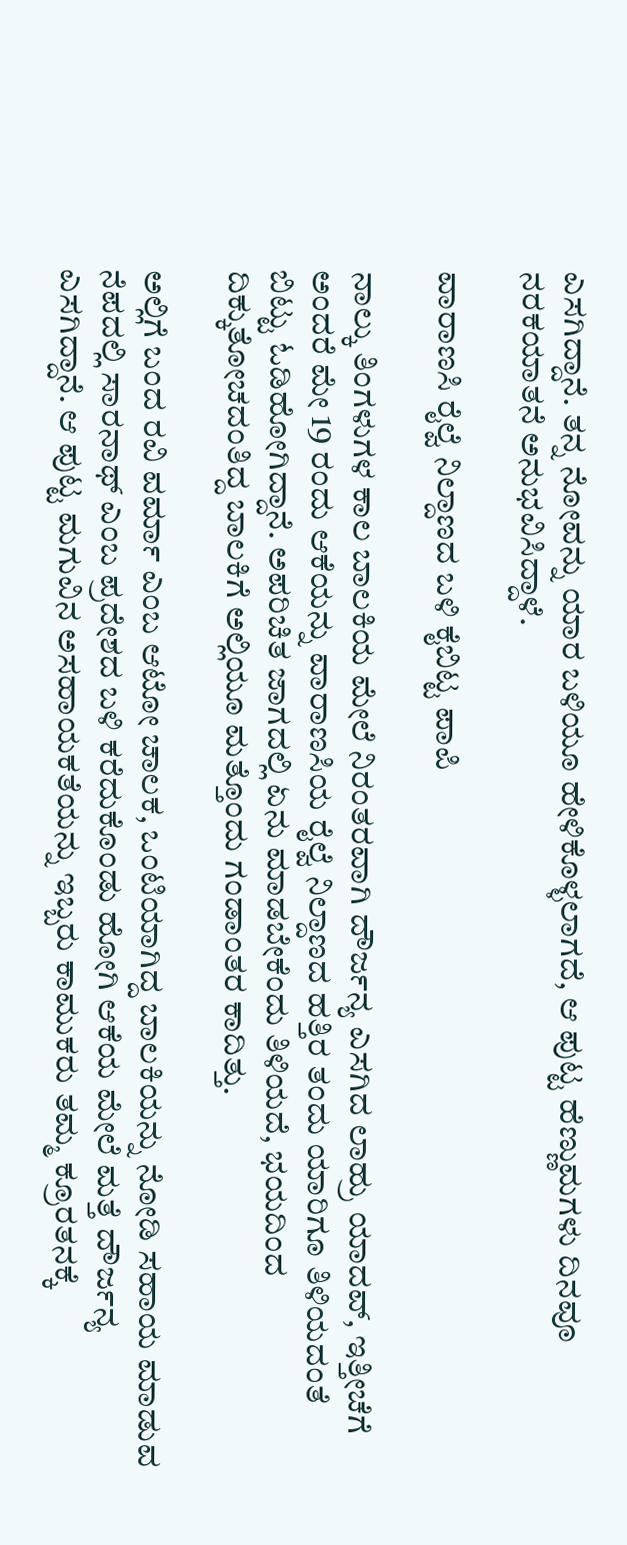ಎಸಗಿದ್ದಾನೆ. ತನ್ನ ನೋವನ್ನು ಯಾರ ಬಳಿಯೂ ಹೇಳಿಕೊಳ್ಳಲಾಗದೆ, ಆ ಪುಟ್ಟ ಹೆಣ್ಣುಮಗಳು ದಿನವೂ ನರಕಯಾತನೆ ಅನುಭವಿಸಿದ್ದಾಳೆ.

ವಾರಾಣಸಿ ರೈಲ್ವೆ ನಿಲ್ದಾಣದ ಬಳಿ ಕೈಬಿಟ್ಟ ಪಾಪಿ

ನಾಲ್ಕು ತಿಂಗಳುಗಳ ಕಾಲ ಬಾಲಕಿಯ ಮೇಲೆ ನಿರಂತರವಾಗಿ ದೌರ್ಜನ್ಯ ಎಸಗಿದ ಲಾಹ್ರು ಯಾದವ್, ಇತ್ತೀಚೆಗೆ ಅಂದರೆ ಮೇ 19 ರಂದು ಆಕೆಯನ್ನು ವಾರಾಣಸಿಯ ರೈಲ್ವೆ ನಿಲ್ದಾಣದ ಹತ್ತಿರ ತಂದು ಯಾರಿಗೂ ತಿಳಿಯದಂತೆ ಬಿಟ್ಟು ಓಡಿಹೋಗಿದ್ದಾನೆ. ಅಪರಿಚಿತ ಜಾಗದಲ್ಲಿ ಏನು ಮಾಡಬೇಕೆಂದು ತಿಳಿಯದೆ, ಭಯದಿಂದ ದಿಕ್ಕುತೋಚದಂತಿದ್ದ ಬಾಲಕಿಗೆ ಅಲ್ಲಿಯೂ ಮತ್ತೊಂದು ಗಂಡಾಂತರ ಕಾದಿತ್ತು.

ಅಲ್ಲಿಗೆ ಬಂದ ರವಿ ವರ್ಮಾ ಎಂಬ ಆಟೋ ಚಾಲಕ, ಒಂಟಿಯಾಗಿದ್ದ ಬಾಲಕಿಯನ್ನು ನೋಡಿ ಸಹಾಯ ಮಾಡುವ ನೆಪದಲ್ಲಿ ಸಾರನಾಥ್ ಎಂಬ ಪ್ರದೇಶದ ಬಳಿ ಕರೆದುಕೊಂಡು ಹೋಗಿ ಆಕೆಯ ಮೇಲೆ ಮತ್ತೆ ದೌರ್ಜನ್ಯ ಎಸಗಿದ್ದಾನೆ. ಆ ಪುಟ್ಟ ಮಗುವಿನ ಅಸಹಾಯಕತೆಯನ್ನು ಇಬ್ಬರು ಕಾಮುಕರು ತಮ್ಮ ಕ್ರೂರತನಕ್ಕೆ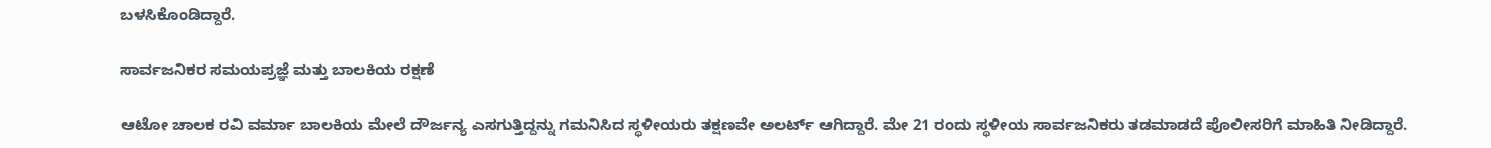ಬಳಸಿಕೊಂಡಿದ್ದಾರೆ.

ಸಾರ್ವಜನಿಕರ ಸಮಯಪ್ರಜ್ಞೆ ಮತ್ತು ಬಾಲಕಿಯ ರಕ್ಷಣೆ

ಆಟೋ ಚಾಲಕ ರವಿ ವರ್ಮಾ ಬಾಲಕಿಯ ಮೇಲೆ ದೌರ್ಜನ್ಯ ಎಸಗುತ್ತಿದ್ದನ್ನು ಗಮನಿಸಿದ ಸ್ಥಳೀಯರು ತಕ್ಷಣವೇ ಅಲರ್ಟ್ ಆಗಿದ್ದಾರೆ. ಮೇ 21 ರಂದು ಸ್ಥಳೀಯ ಸಾರ್ವಜನಿಕರು ತಡಮಾಡದೆ ಪೊಲೀಸರಿಗೆ ಮಾಹಿತಿ ನೀಡಿದ್ದಾರೆ.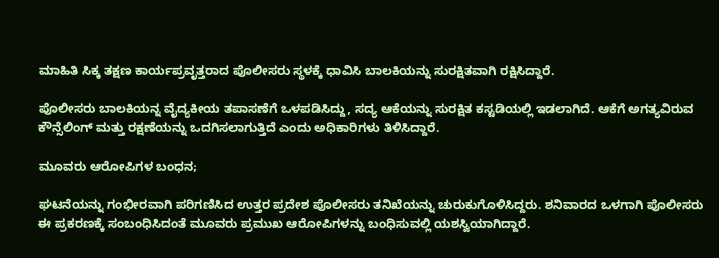ಮಾಹಿತಿ ಸಿಕ್ಕ ತಕ್ಷಣ ಕಾರ್ಯಪ್ರವೃತ್ತರಾದ ಪೊಲೀಸರು ಸ್ಥಳಕ್ಕೆ ಧಾವಿಸಿ ಬಾಲಕಿಯನ್ನು ಸುರಕ್ಷಿತವಾಗಿ ರಕ್ಷಿಸಿದ್ದಾರೆ.

ಪೊಲೀಸರು ಬಾಲಕಿಯನ್ನ ವೈದ್ಯಕೀಯ ತಪಾಸಣೆಗೆ ಒಳಪಡಿಸಿದ್ದು, ಸದ್ಯ ಆಕೆಯನ್ನು ಸುರಕ್ಷಿತ ಕಸ್ಟಡಿಯಲ್ಲಿ ಇಡಲಾಗಿದೆ. ಆಕೆಗೆ ಅಗತ್ಯವಿರುವ ಕೌನ್ಸೆಲಿಂಗ್ ಮತ್ತು ರಕ್ಷಣೆಯನ್ನು ಒದಗಿಸಲಾಗುತ್ತಿದೆ ಎಂದು ಅಧಿಕಾರಿಗಳು ತಿಳಿಸಿದ್ದಾರೆ.

ಮೂವರು ಆರೋಪಿಗಳ ಬಂಧನ;

ಘಟನೆಯನ್ನು ಗಂಭೀರವಾಗಿ ಪರಿಗಣಿಸಿದ ಉತ್ತರ ಪ್ರದೇಶ ಪೊಲೀಸರು ತನಿಖೆಯನ್ನು ಚುರುಕುಗೊಳಿಸಿದ್ದರು. ಶನಿವಾರದ ಒಳಗಾಗಿ ಪೊಲೀಸರು ಈ ಪ್ರಕರಣಕ್ಕೆ ಸಂಬಂಧಿಸಿದಂತೆ ಮೂವರು ಪ್ರಮುಖ ಆರೋಪಿಗಳನ್ನು ಬಂಧಿಸುವಲ್ಲಿ ಯಶಸ್ವಿಯಾಗಿದ್ದಾರೆ.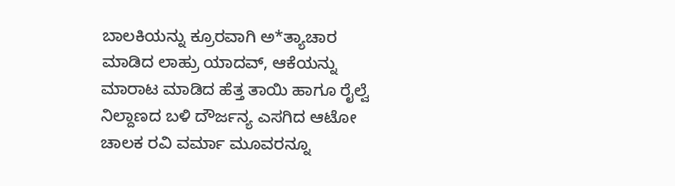ಬಾಲಕಿಯನ್ನು ಕ್ರೂರವಾಗಿ ಅ*ತ್ಯಾಚಾರ ಮಾಡಿದ ಲಾಹ್ರು ಯಾದವ್, ಆಕೆಯನ್ನು ಮಾರಾಟ ಮಾಡಿದ ಹೆತ್ತ ತಾಯಿ ಹಾಗೂ ರೈಲ್ವೆ ನಿಲ್ದಾಣದ ಬಳಿ ದೌರ್ಜನ್ಯ ಎಸಗಿದ ಆಟೋ ಚಾಲಕ ರವಿ ವರ್ಮಾ ಮೂವರನ್ನೂ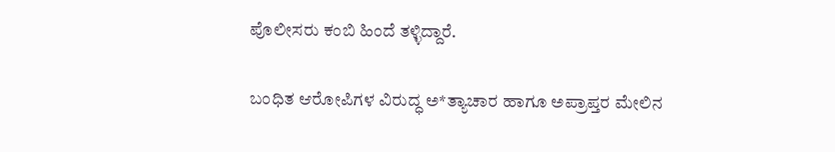ಪೊಲೀಸರು ಕಂಬಿ ಹಿಂದೆ ತಳ್ಳಿದ್ದಾರೆ.

ಬಂಧಿತ ಆರೋಪಿಗಳ ವಿರುದ್ಧ ಅ*ತ್ಯಾಚಾರ ಹಾಗೂ ಅಪ್ರಾಪ್ತರ ಮೇಲಿನ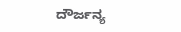ದೌರ್ಜನ್ಯ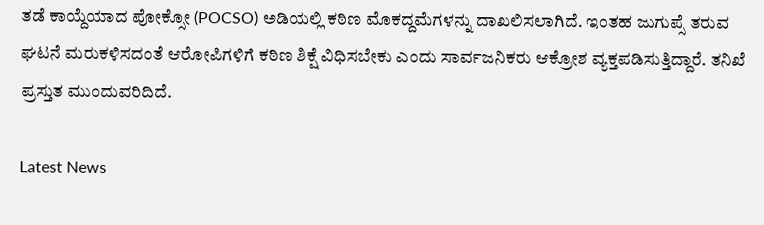ತಡೆ ಕಾಯ್ದೆಯಾದ ಪೋಕ್ಸೋ (POCSO) ಅಡಿಯಲ್ಲಿ ಕಠಿಣ ಮೊಕದ್ದಮೆಗಳನ್ನು ದಾಖಲಿಸಲಾಗಿದೆ. ಇಂತಹ ಜುಗುಪ್ಸೆ ತರುವ ಘಟನೆ ಮರುಕಳಿಸದಂತೆ ಆರೋಪಿಗಳಿಗೆ ಕಠಿಣ ಶಿಕ್ಷೆ ವಿಧಿಸಬೇಕು ಎಂದು ಸಾರ್ವಜನಿಕರು ಆಕ್ರೋಶ ವ್ಯಕ್ತಪಡಿಸುತ್ತಿದ್ದಾರೆ. ತನಿಖೆ ಪ್ರಸ್ತುತ ಮುಂದುವರಿದಿದೆ.

Latest News